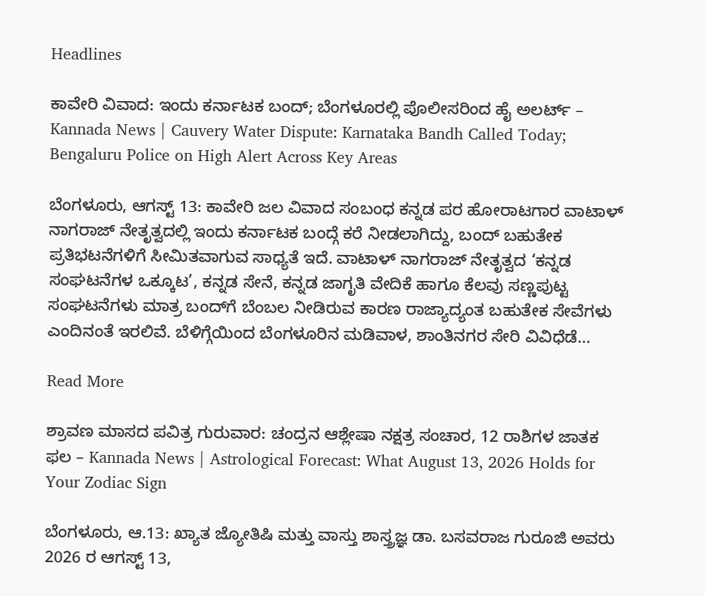Headlines

ಕಾವೇರಿ ವಿವಾದ: ಇಂದು ಕರ್ನಾಟಕ ಬಂದ್; ಬೆಂಗಳೂರಲ್ಲಿ ಪೊಲೀಸರಿಂದ ಹೈ ಅಲರ್ಟ್ – Kannada News | Cauvery Water Dispute: Karnataka Bandh Called Today; Bengaluru Police on High Alert Across Key Areas

ಬೆಂಗಳೂರು, ಆಗಸ್ಟ್ 13: ಕಾವೇರಿ ಜಲ ವಿವಾದ ಸಂಬಂಧ ಕನ್ನಡ ಪರ ಹೋರಾಟಗಾರ ವಾಟಾಳ್ ನಾಗರಾಜ್ ನೇತೃತ್ವದಲ್ಲಿ ಇಂದು ಕರ್ನಾಟಕ ಬಂದ್ಗೆ ಕರೆ ನೀಡಲಾಗಿದ್ದು, ಬಂದ್ ಬಹುತೇಕ ಪ್ರತಿಭಟನೆಗಳಿಗೆ ಸೀಮಿತವಾಗುವ ಸಾಧ್ಯತೆ ಇದೆ. ವಾಟಾಳ್ ನಾಗರಾಜ್ ನೇತೃತ್ವದ ‘ಕನ್ನಡ ಸಂಘಟನೆಗಳ ಒಕ್ಕೂಟ’, ಕನ್ನಡ ಸೇನೆ, ಕನ್ನಡ ಜಾಗೃತಿ ವೇದಿಕೆ ಹಾಗೂ ಕೆಲವು ಸಣ್ಣಪುಟ್ಟ ಸಂಘಟನೆಗಳು ಮಾತ್ರ ಬಂದ್‌ಗೆ ಬೆಂಬಲ ನೀಡಿರುವ ಕಾರಣ ರಾಜ್ಯಾದ್ಯಂತ ಬಹುತೇಕ ಸೇವೆಗಳು ಎಂದಿನಂತೆ ಇರಲಿವೆ. ಬೆಳಿಗ್ಗೆಯಿಂದ ಬೆಂಗಳೂರಿನ ಮಡಿವಾಳ, ಶಾಂತಿನಗರ ಸೇರಿ ವಿವಿಧೆಡೆ…

Read More

ಶ್ರಾವಣ ಮಾಸದ ಪವಿತ್ರ ಗುರುವಾರ: ಚಂದ್ರನ ಆಶ್ಲೇಷಾ ನಕ್ಷತ್ರ ಸಂಚಾರ, 12 ರಾಶಿಗಳ ಜಾತಕ ಫಲ – Kannada News | Astrological Forecast: What August 13, 2026 Holds for Your Zodiac Sign

ಬೆಂಗಳೂರು, ಆ.13: ಖ್ಯಾತ ಜ್ಯೋತಿಷಿ ಮತ್ತು ವಾಸ್ತು ಶಾಸ್ತ್ರಜ್ಞ ಡಾ. ಬಸವರಾಜ ಗುರೂಜಿ ಅವರು 2026 ರ ಆಗಸ್ಟ್ 13,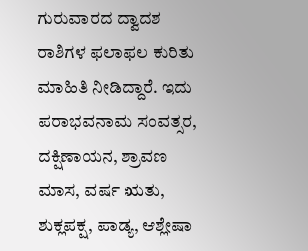ಗುರುವಾರದ ದ್ವಾದಶ ರಾಶಿಗಳ ಫಲಾಫಲ ಕುರಿತು ಮಾಹಿತಿ ನೀಡಿದ್ದಾರೆ. ಇದು ಪರಾಭವನಾಮ ಸಂವತ್ಸರ, ದಕ್ಷಿಣಾಯನ, ಶ್ರಾವಣ ಮಾಸ, ವರ್ಷ ಋತು, ಶುಕ್ಲಪಕ್ಷ, ಪಾಡ್ಯ, ಆಶ್ಲೇಷಾ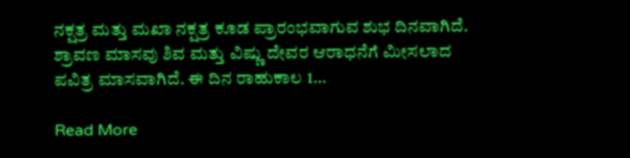ನಕ್ಷತ್ರ ಮತ್ತು ಮಖಾ ನಕ್ಷತ್ರ ಕೂಡ ಪ್ರಾರಂಭವಾಗುವ ಶುಭ ದಿನವಾಗಿದೆ. ಶ್ರಾವಣ ಮಾಸವು ಶಿವ ಮತ್ತು ವಿಷ್ಣು ದೇವರ ಆರಾಧನೆಗೆ ಮೀಸಲಾದ ಪವಿತ್ರ ಮಾಸವಾಗಿದೆ. ಈ ದಿನ ರಾಹುಕಾಲ 1…

Read More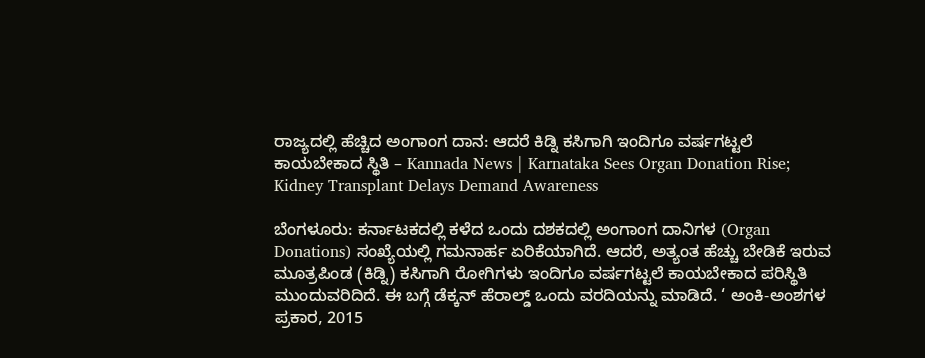ರಾಜ್ಯದಲ್ಲಿ ಹೆಚ್ಚಿದ ಅಂಗಾಂಗ ದಾನ: ಆದರೆ ಕಿಡ್ನಿ ಕಸಿಗಾಗಿ ಇಂದಿಗೂ ವರ್ಷಗಟ್ಟಲೆ ಕಾಯಬೇಕಾದ ಸ್ಥಿತಿ – Kannada News | Karnataka Sees Organ Donation Rise; Kidney Transplant Delays Demand Awareness

ಬೆಂಗಳೂರು: ಕರ್ನಾಟಕದಲ್ಲಿ ಕಳೆದ ಒಂದು ದಶಕದಲ್ಲಿ ಅಂಗಾಂಗ ದಾನಿಗಳ (Organ Donations) ಸಂಖ್ಯೆಯಲ್ಲಿ ಗಮನಾರ್ಹ ಏರಿಕೆಯಾಗಿದೆ. ಆದರೆ, ಅತ್ಯಂತ ಹೆಚ್ಚು ಬೇಡಿಕೆ ಇರುವ ಮೂತ್ರಪಿಂಡ (ಕಿಡ್ನಿ) ಕಸಿಗಾಗಿ ರೋಗಿಗಳು ಇಂದಿಗೂ ವರ್ಷಗಟ್ಟಲೆ ಕಾಯಬೇಕಾದ ಪರಿಸ್ಥಿತಿ ಮುಂದುವರಿದಿದೆ. ಈ ಬಗ್ಗೆ ಡೆಕ್ಕನ್ ಹೆರಾಲ್ಡ್ ಒಂದು ವರದಿಯನ್ನು ಮಾಡಿದೆ. ‘ ಅಂಕಿ-ಅಂಶಗಳ ಪ್ರಕಾರ, 2015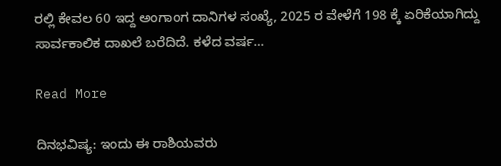ರಲ್ಲಿ ಕೇವಲ 60 ಇದ್ದ ಅಂಗಾಂಗ ದಾನಿಗಳ ಸಂಖ್ಯೆ, 2025 ರ ವೇಳೆಗೆ 198 ಕ್ಕೆ ಏರಿಕೆಯಾಗಿದ್ದು ಸಾರ್ವಕಾಲಿಕ ದಾಖಲೆ ಬರೆದಿದೆ. ಕಳೆದ ವರ್ಷ…

Read More

ದಿನಭವಿಷ್ಯ: ಇಂದು ಈ ರಾಶಿಯವರು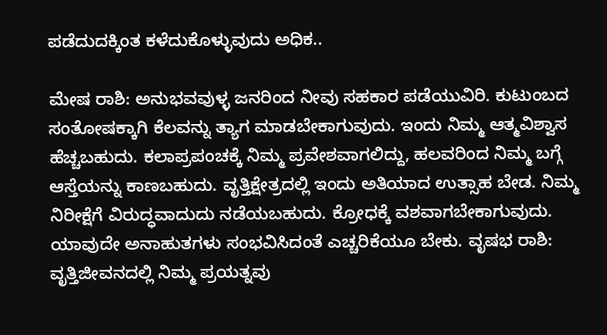ಪಡೆದುದಕ್ಕಿಂತ ಕಳೆದುಕೊಳ್ಳುವುದು ಅಧಿಕ..

ಮೇಷ ರಾಶಿ: ಅನುಭವವುಳ್ಳ ಜನರಿಂದ ನೀವು ಸಹಕಾರ ಪಡೆಯುವಿರಿ. ಕುಟುಂಬದ ಸಂತೋಷಕ್ಕಾಗಿ ಕೆಲವನ್ನು ತ್ಯಾಗ ಮಾಡಬೇಕಾಗುವುದು. ಇಂದು ನಿಮ್ಮ ಆತ್ಮವಿಶ್ವಾಸ ಹೆಚ್ಚಬಹುದು. ಕಲಾಪ್ರಪಂಚಕ್ಕೆ ನಿಮ್ಮ ಪ್ರವೇಶವಾಗಲಿದ್ದು, ಹಲವರಿಂದ ನಿಮ್ಮ ಬಗ್ಗೆ ಆಸ್ತೆಯನ್ನು ಕಾಣಬಹುದು. ವೃತ್ತಿಕ್ಷೇತ್ರದಲ್ಲಿ ಇಂದು ಅತಿಯಾದ ಉತ್ಸಾಹ ಬೇಡ. ನಿಮ್ಮ ನಿರೀಕ್ಷೆಗೆ ವಿರುದ್ಧವಾದುದು ನಡೆಯಬಹುದು. ಕ್ರೋಧಕ್ಕೆ ವಶವಾಗಬೇಕಾಗುವುದು. ಯಾವುದೇ ಅನಾಹುತಗಳು ಸಂಭವಿಸಿದಂತೆ ಎಚ್ಚರಿಕೆಯೂ ಬೇಕು. ವೃಷಭ ರಾಶಿ: ವೃತ್ತಿಜೀವನದಲ್ಲಿ ನಿಮ್ಮ ಪ್ರಯತ್ನವು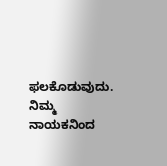ಫಲಕೊಡುವುದು. ನಿಮ್ಮ ನಾಯಕನಿಂದ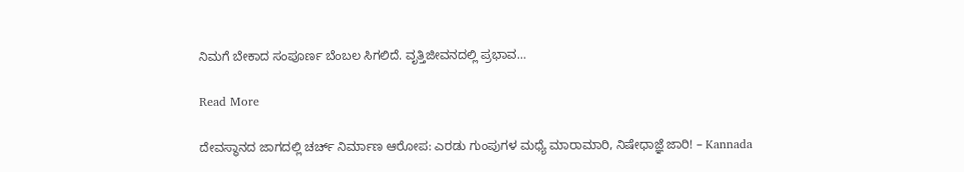ನಿಮಗೆ ಬೇಕಾದ ಸಂಪೂರ್ಣ ಬೆಂಬಲ ಸಿಗಲಿದೆ. ವೃತ್ತಿಜೀವನದಲ್ಲಿ ಪ್ರಭಾವ…

Read More

ದೇವಸ್ಥಾನದ ಜಾಗದಲ್ಲಿ ಚರ್ಚ್ ನಿರ್ಮಾಣ ಆರೋಪ: ಎರಡು ಗುಂಪುಗಳ ಮಧ್ಯೆ ಮಾರಾಮಾರಿ, ನಿಷೇಧಾಜ್ಞೆ ಜಾರಿ! – Kannada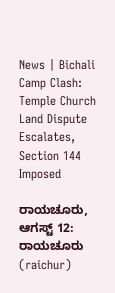News | Bichali Camp Clash: Temple Church Land Dispute Escalates, Section 144 Imposed

ರಾಯಚೂರು, ಆಗಸ್ಟ್ 12: ರಾಯಚೂರು (raichur)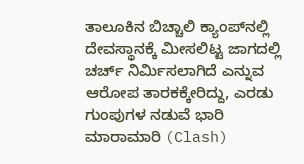ತಾಲೂಕಿನ ಬಿಚ್ಚಾಲಿ ಕ್ಯಾಂಪ್‌ನಲ್ಲಿ ದೇವಸ್ಥಾನಕ್ಕೆ ಮೀಸಲಿಟ್ಟ ಜಾಗದಲ್ಲಿ ಚರ್ಚ್ ನಿರ್ಮಿಸಲಾಗಿದೆ ಎನ್ನುವ ಆರೋಪ ತಾರಕಕ್ಕೇರಿದ್ದು, ಎರಡು ಗುಂಪುಗಳ ನಡುವೆ ಭಾರಿ ಮಾರಾಮಾರಿ (Clash)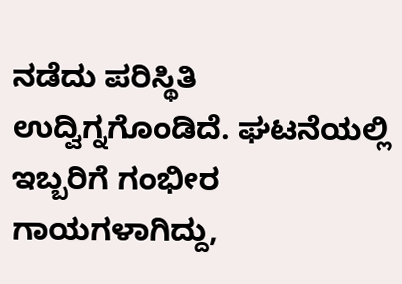ನಡೆದು ಪರಿಸ್ಥಿತಿ ಉದ್ವಿಗ್ನಗೊಂಡಿದೆ. ಘಟನೆಯಲ್ಲಿ ಇಬ್ಬರಿಗೆ ಗಂಭೀರ ಗಾಯಗಳಾಗಿದ್ದು,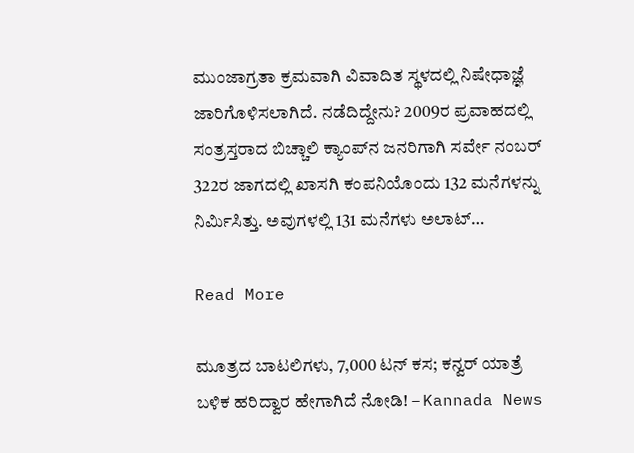ಮುಂಜಾಗ್ರತಾ ಕ್ರಮವಾಗಿ ವಿವಾದಿತ ಸ್ಥಳದಲ್ಲಿ ನಿಷೇಧಾಜ್ಞೆ ಜಾರಿಗೊಳಿಸಲಾಗಿದೆ. ನಡೆದಿದ್ದೇನು? 2009ರ ಪ್ರವಾಹದಲ್ಲಿ ಸಂತ್ರಸ್ತರಾದ ಬಿಚ್ಚಾಲಿ ಕ್ಯಾಂಪ್‌ನ ಜನರಿಗಾಗಿ ಸರ್ವೇ ನಂಬರ್ 322ರ ಜಾಗದಲ್ಲಿ ಖಾಸಗಿ ಕಂಪನಿಯೊಂದು 132 ಮನೆಗಳನ್ನು ನಿರ್ಮಿಸಿತ್ತು. ಅವುಗಳಲ್ಲಿ 131 ಮನೆಗಳು ಅಲಾಟ್…

Read More

ಮೂತ್ರದ ಬಾಟಲಿಗಳು, 7,000 ಟನ್ ಕಸ; ಕನ್ವರ್ ಯಾತ್ರೆ ಬಳಿಕ ಹರಿದ್ವಾರ ಹೇಗಾಗಿದೆ ನೋಡಿ! – Kannada News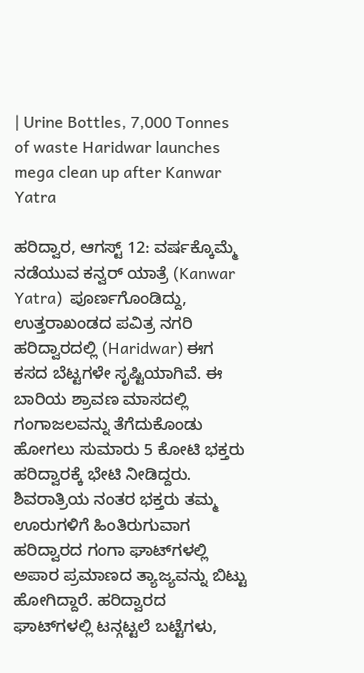| Urine Bottles, 7,000 Tonnes of waste Haridwar launches mega clean up after Kanwar Yatra

ಹರಿದ್ವಾರ, ಆಗಸ್ಟ್ 12: ವರ್ಷಕ್ಕೊಮ್ಮೆ ನಡೆಯುವ ಕನ್ವರ್ ಯಾತ್ರೆ (Kanwar Yatra)  ಪೂರ್ಣಗೊಂಡಿದ್ದು, ಉತ್ತರಾಖಂಡದ ಪವಿತ್ರ ನಗರಿ ಹರಿದ್ವಾರದಲ್ಲಿ (Haridwar) ಈಗ ಕಸದ ಬೆಟ್ಟಗಳೇ ಸೃಷ್ಟಿಯಾಗಿವೆ. ಈ ಬಾರಿಯ ಶ್ರಾವಣ ಮಾಸದಲ್ಲಿ ಗಂಗಾಜಲವನ್ನು ತೆಗೆದುಕೊಂಡು ಹೋಗಲು ಸುಮಾರು 5 ಕೋಟಿ ಭಕ್ತರು ಹರಿದ್ವಾರಕ್ಕೆ ಭೇಟಿ ನೀಡಿದ್ದರು. ಶಿವರಾತ್ರಿಯ ನಂತರ ಭಕ್ತರು ತಮ್ಮ ಊರುಗಳಿಗೆ ಹಿಂತಿರುಗುವಾಗ ಹರಿದ್ವಾರದ ಗಂಗಾ ಘಾಟ್‌ಗಳಲ್ಲಿ ಅಪಾರ ಪ್ರಮಾಣದ ತ್ಯಾಜ್ಯವನ್ನು ಬಿಟ್ಟು ಹೋಗಿದ್ದಾರೆ. ಹರಿದ್ವಾರದ ಘಾಟ್‌ಗಳಲ್ಲಿ ಟನ್ಗಟ್ಟಲೆ ಬಟ್ಟೆಗಳು,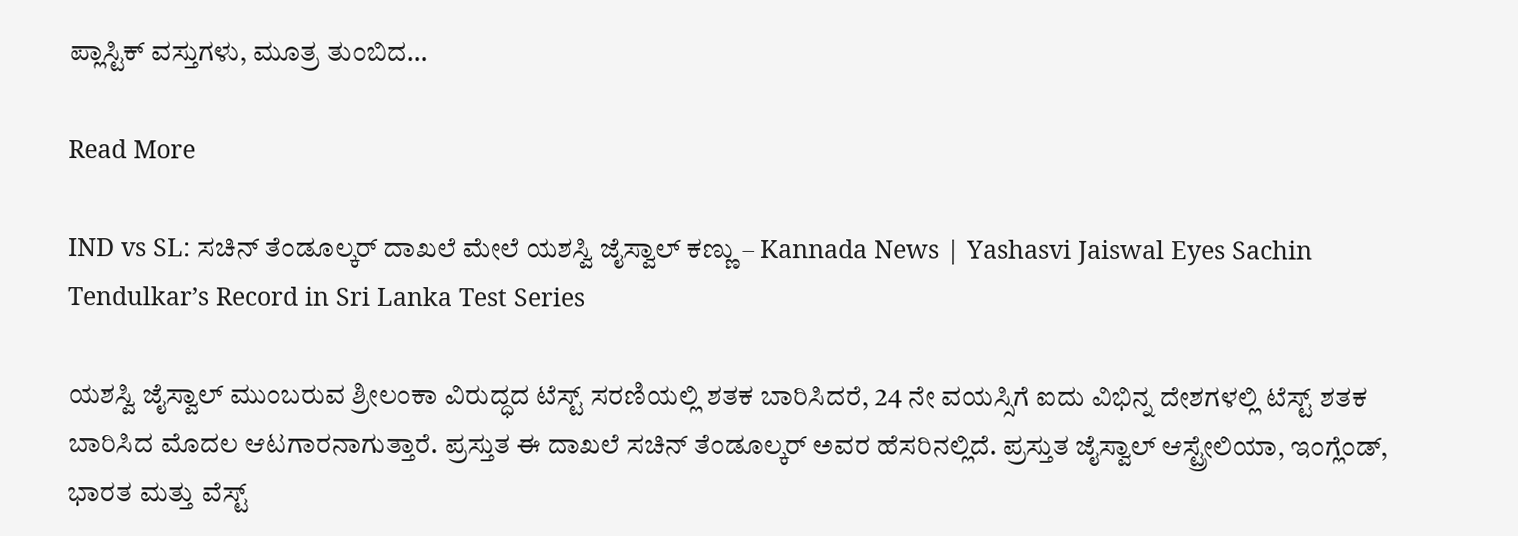ಪ್ಲಾಸ್ಟಿಕ್ ವಸ್ತುಗಳು, ಮೂತ್ರ ತುಂಬಿದ…

Read More

IND vs SL: ಸಚಿನ್ ತೆಂಡೂಲ್ಕರ್ ದಾಖಲೆ ಮೇಲೆ ಯಶಸ್ವಿ ಜೈಸ್ವಾಲ್ ಕಣ್ಣು – Kannada News | Yashasvi Jaiswal Eyes Sachin Tendulkar’s Record in Sri Lanka Test Series

ಯಶಸ್ವಿ ಜೈಸ್ವಾಲ್ ಮುಂಬರುವ ಶ್ರೀಲಂಕಾ ವಿರುದ್ಧದ ಟೆಸ್ಟ್ ಸರಣಿಯಲ್ಲಿ ಶತಕ ಬಾರಿಸಿದರೆ, 24 ನೇ ವಯಸ್ಸಿಗೆ ಐದು ವಿಭಿನ್ನ ದೇಶಗಳಲ್ಲಿ ಟೆಸ್ಟ್ ಶತಕ ಬಾರಿಸಿದ ಮೊದಲ ಆಟಗಾರನಾಗುತ್ತಾರೆ. ಪ್ರಸ್ತುತ ಈ ದಾಖಲೆ ಸಚಿನ್ ತೆಂಡೂಲ್ಕರ್ ಅವರ ಹೆಸರಿನಲ್ಲಿದೆ. ಪ್ರಸ್ತುತ ಜೈಸ್ವಾಲ್ ಆಸ್ಟ್ರೇಲಿಯಾ, ಇಂಗ್ಲೆಂಡ್, ಭಾರತ ಮತ್ತು ವೆಸ್ಟ್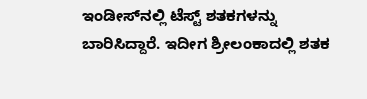ಇಂಡೀಸ್‌ನಲ್ಲಿ ಟೆಸ್ಟ್ ಶತಕಗಳನ್ನು ಬಾರಿಸಿದ್ದಾರೆ. ಇದೀಗ ಶ್ರೀಲಂಕಾದಲ್ಲಿ ಶತಕ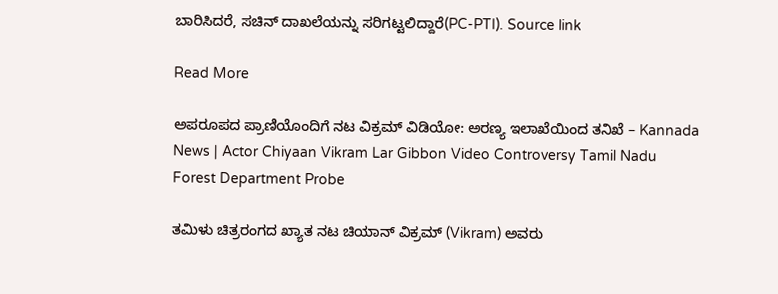ಬಾರಿಸಿದರೆ, ಸಚಿನ್ ದಾಖಲೆಯನ್ನು ಸರಿಗಟ್ಟಲಿದ್ದಾರೆ(PC-PTI). Source link

Read More

ಅಪರೂಪದ ಪ್ರಾಣಿಯೊಂದಿಗೆ ನಟ ವಿಕ್ರಮ್ ವಿಡಿಯೋ: ಅರಣ್ಯ ಇಲಾಖೆಯಿಂದ ತನಿಖೆ – Kannada News | Actor Chiyaan Vikram Lar Gibbon Video Controversy Tamil Nadu Forest Department Probe

ತಮಿಳು ಚಿತ್ರರಂಗದ ಖ್ಯಾತ ನಟ ಚಿಯಾನ್ ವಿಕ್ರಮ್ (Vikram) ಅವರು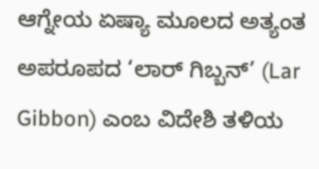ಆಗ್ನೇಯ ಏಷ್ಯಾ ಮೂಲದ ಅತ್ಯಂತ ಅಪರೂಪದ ‘ಲಾರ್ ಗಿಬ್ಬನ್’ (Lar Gibbon) ಎಂಬ ವಿದೇಶಿ ತಳಿಯ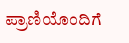ಪ್ರಾಣಿಯೊಂದಿಗೆ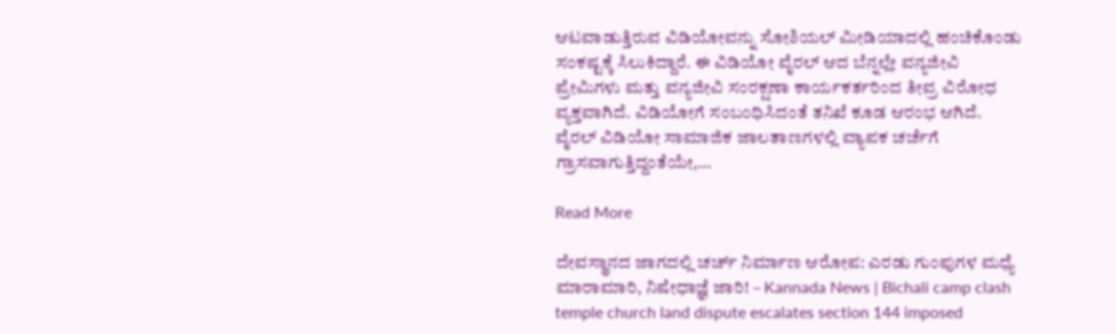ಆಟವಾಡುತ್ತಿರುವ ವಿಡಿಯೋವನ್ನು ಸೋಶಿಯಲ್ ಮೀಡಿಯಾದಲ್ಲಿ ಹಂಚಿಕೊಂಡು ಸಂಕಷ್ಟಕ್ಕೆ ಸಿಲುಕಿದ್ದಾರೆ. ಈ ವಿಡಿಯೋ ವೈರಲ್ ಆದ ಬೆನ್ನಲ್ಲೇ ವನ್ಯಜೀವಿ ಪ್ರೇಮಿಗಳು ಮತ್ತು ವನ್ಯಜೀವಿ ಸಂರಕ್ಷಣಾ ಕಾರ್ಯಕರ್ತರಿಂದ ತೀವ್ರ ವಿರೋಧ ವ್ಯಕ್ತವಾಗಿದೆ. ವಿಡಿಯೋಗೆ ಸಂಬಂಧಿಸಿದಂತೆ ತನಿಖೆ ಕೂಡ ಆರಂಭ ಆಗಿದೆ. ವೈರಲ್ ವಿಡಿಯೋ ಸಾಮಾಜಿಕ ಜಾಲತಾಣಗಳಲ್ಲಿ ವ್ಯಾಪಕ ಚರ್ಚೆಗೆ ಗ್ರಾಸವಾಗುತ್ತಿದ್ದಂತೆಯೇ,…

Read More

ದೇವಸ್ಥಾನದ ಜಾಗದಲ್ಲಿ ಚರ್ಚ್ ನಿರ್ಮಾಣ ಆರೋಪ: ಎರಡು ಗುಂಪುಗಳ ಮಧ್ಯೆ ಮಾರಾಮಾರಿ, ನಿಷೇಧಾಜ್ಞೆ ಜಾರಿ! – Kannada News | Bichali camp clash temple church land dispute escalates section 144 imposed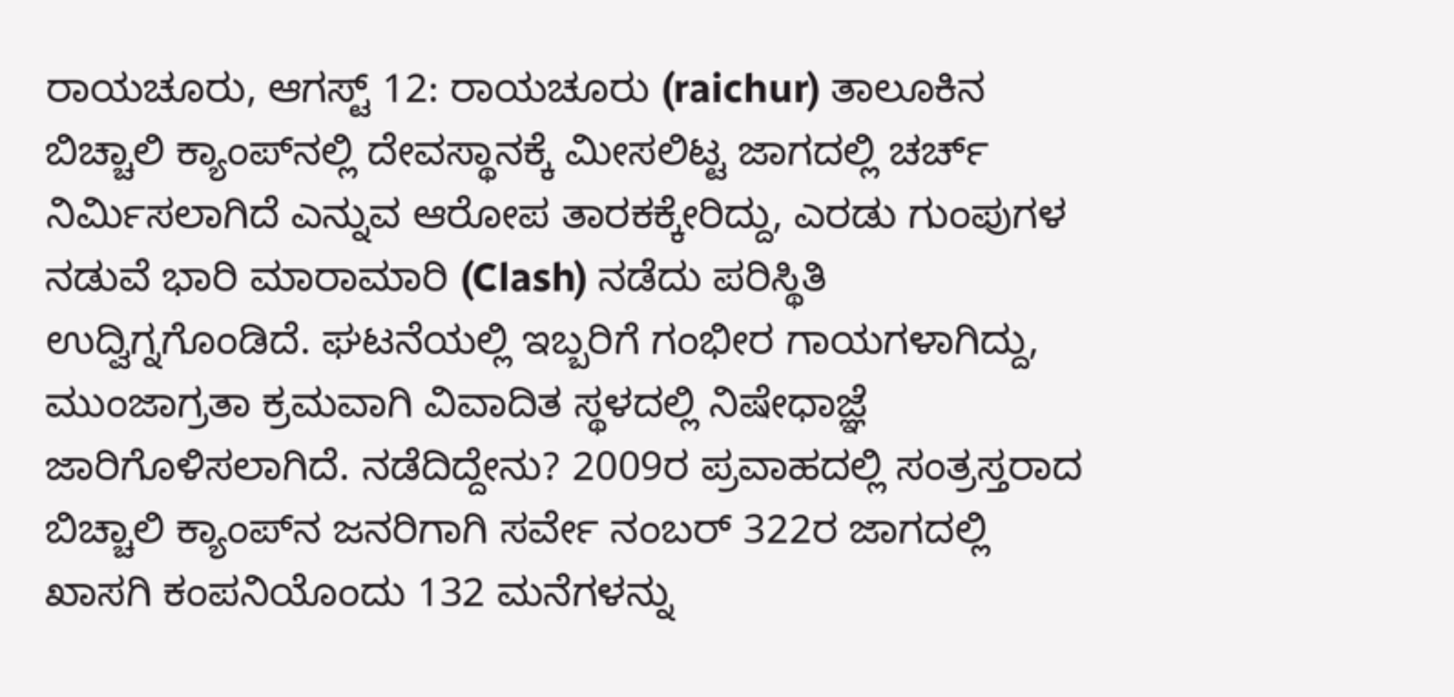ರಾಯಚೂರು, ಆಗಸ್ಟ್ 12: ರಾಯಚೂರು (raichur) ತಾಲೂಕಿನ ಬಿಚ್ಚಾಲಿ ಕ್ಯಾಂಪ್‌ನಲ್ಲಿ ದೇವಸ್ಥಾನಕ್ಕೆ ಮೀಸಲಿಟ್ಟ ಜಾಗದಲ್ಲಿ ಚರ್ಚ್ ನಿರ್ಮಿಸಲಾಗಿದೆ ಎನ್ನುವ ಆರೋಪ ತಾರಕಕ್ಕೇರಿದ್ದು, ಎರಡು ಗುಂಪುಗಳ ನಡುವೆ ಭಾರಿ ಮಾರಾಮಾರಿ (Clash) ನಡೆದು ಪರಿಸ್ಥಿತಿ ಉದ್ವಿಗ್ನಗೊಂಡಿದೆ. ಘಟನೆಯಲ್ಲಿ ಇಬ್ಬರಿಗೆ ಗಂಭೀರ ಗಾಯಗಳಾಗಿದ್ದು, ಮುಂಜಾಗ್ರತಾ ಕ್ರಮವಾಗಿ ವಿವಾದಿತ ಸ್ಥಳದಲ್ಲಿ ನಿಷೇಧಾಜ್ಞೆ ಜಾರಿಗೊಳಿಸಲಾಗಿದೆ. ನಡೆದಿದ್ದೇನು? 2009ರ ಪ್ರವಾಹದಲ್ಲಿ ಸಂತ್ರಸ್ತರಾದ ಬಿಚ್ಚಾಲಿ ಕ್ಯಾಂಪ್‌ನ ಜನರಿಗಾಗಿ ಸರ್ವೇ ನಂಬರ್ 322ರ ಜಾಗದಲ್ಲಿ ಖಾಸಗಿ ಕಂಪನಿಯೊಂದು 132 ಮನೆಗಳನ್ನು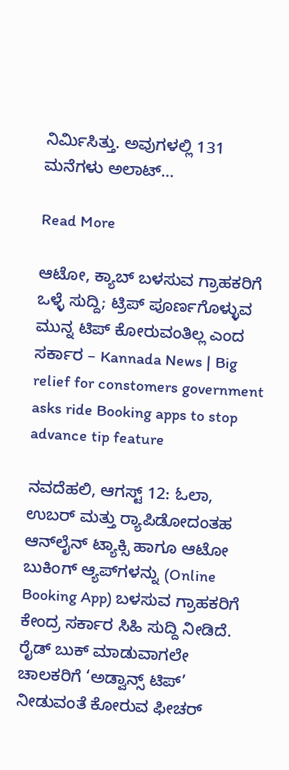ನಿರ್ಮಿಸಿತ್ತು. ಅವುಗಳಲ್ಲಿ 131 ಮನೆಗಳು ಅಲಾಟ್…

Read More

ಆಟೋ, ಕ್ಯಾಬ್ ಬಳಸುವ ಗ್ರಾಹಕರಿಗೆ ಒಳ್ಳೆ ಸುದ್ದಿ; ಟ್ರಿಪ್ ಪೂರ್ಣಗೊಳ್ಳುವ ಮುನ್ನ ಟಿಪ್ ಕೋರುವಂತಿಲ್ಲ ಎಂದ ಸರ್ಕಾರ – Kannada News | Big relief for constomers government asks ride Booking apps to stop advance tip feature

ನವದೆಹಲಿ, ಆಗಸ್ಟ್ 12: ಓಲಾ, ಉಬರ್ ಮತ್ತು ರ‍್ಯಾಪಿಡೋದಂತಹ ಆನ್‌ಲೈನ್ ಟ್ಯಾಕ್ಸಿ ಹಾಗೂ ಆಟೋ ಬುಕಿಂಗ್ ಆ್ಯಪ್‌ಗಳನ್ನು (Online Booking App) ಬಳಸುವ ಗ್ರಾಹಕರಿಗೆ ಕೇಂದ್ರ ಸರ್ಕಾರ ಸಿಹಿ ಸುದ್ದಿ ನೀಡಿದೆ. ರೈಡ್ ಬುಕ್ ಮಾಡುವಾಗಲೇ ಚಾಲಕರಿಗೆ ‘ಅಡ್ವಾನ್ಸ್ ಟಿಪ್’ ನೀಡುವಂತೆ ಕೋರುವ ಫೀಚರ್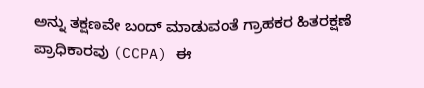ಅನ್ನು ತಕ್ಷಣವೇ ಬಂದ್ ಮಾಡುವಂತೆ ಗ್ರಾಹಕರ ಹಿತರಕ್ಷಣೆ ಪ್ರಾಧಿಕಾರವು (CCPA) ಈ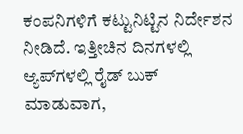ಕಂಪನಿಗಳಿಗೆ ಕಟ್ಟುನಿಟ್ಟಿನ ನಿರ್ದೇಶನ ನೀಡಿದೆ. ಇತ್ತೀಚಿನ ದಿನಗಳಲ್ಲಿ ಆ್ಯಪ್‌ಗಳಲ್ಲಿ ರೈಡ್ ಬುಕ್ ಮಾಡುವಾಗ,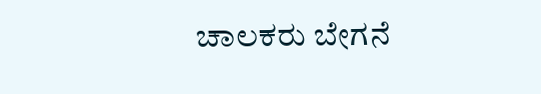ಚಾಲಕರು ಬೇಗನೆ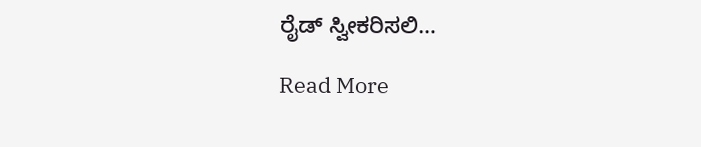ರೈಡ್ ಸ್ವೀಕರಿಸಲಿ…

Read More